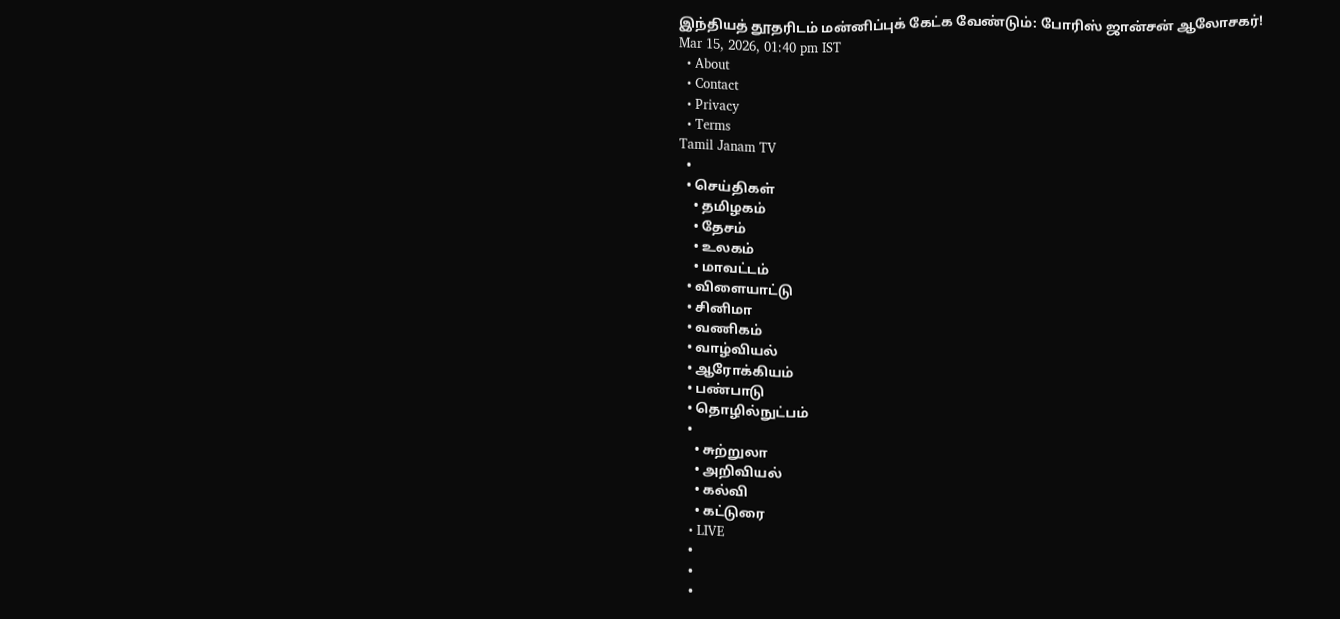இந்தியத் தூதரிடம் மன்னிப்புக் கேட்க வேண்டும்: போரிஸ் ஜான்சன் ஆலோசகர்!
Mar 15, 2026, 01:40 pm IST
  • About
  • Contact
  • Privacy
  • Terms
Tamil Janam TV
  •
  • செய்திகள்
    • தமிழகம்
    • தேசம்
    • உலகம்
    • மாவட்டம்
  • விளையாட்டு
  • சினிமா
  • வணிகம்
  • வாழ்வியல்
  • ஆரோக்கியம்
  • பண்பாடு
  • தொழில்நுட்பம்
  •
    • சுற்றுலா
    • அறிவியல்
    • கல்வி
    • கட்டுரை
  • LIVE
  •
  •
  •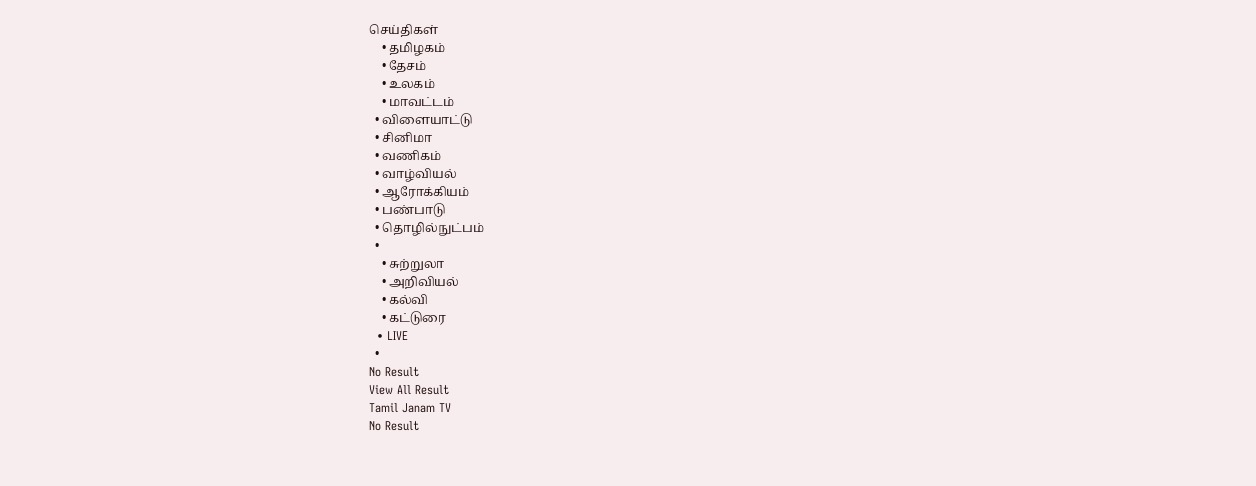செய்திகள்
    • தமிழகம்
    • தேசம்
    • உலகம்
    • மாவட்டம்
  • விளையாட்டு
  • சினிமா
  • வணிகம்
  • வாழ்வியல்
  • ஆரோக்கியம்
  • பண்பாடு
  • தொழில்நுட்பம்
  •
    • சுற்றுலா
    • அறிவியல்
    • கல்வி
    • கட்டுரை
  • LIVE
  •
No Result
View All Result
Tamil Janam TV
No Result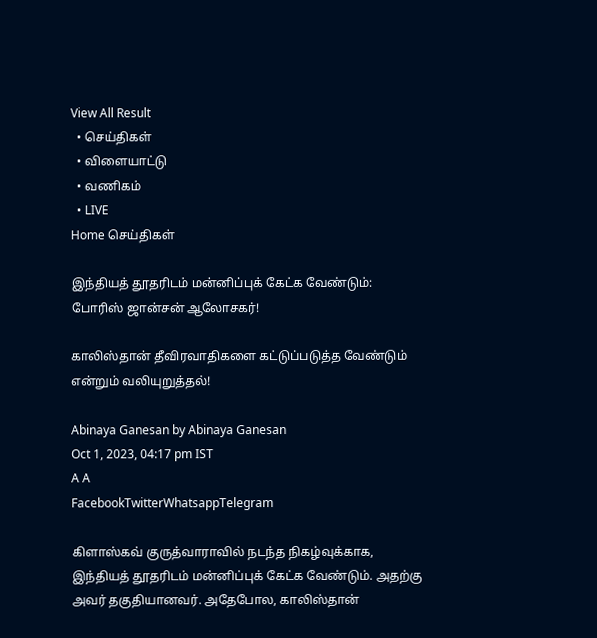View All Result
  • செய்திகள்
  • விளையாட்டு
  • வணிகம்
  • LIVE
Home செய்திகள்

இந்தியத் தூதரிடம் மன்னிப்புக் கேட்க வேண்டும்: போரிஸ் ஜான்சன் ஆலோசகர்!

காலிஸ்தான் தீவிரவாதிகளை கட்டுப்படுத்த வேண்டும் என்றும் வலியுறுத்தல்!

Abinaya Ganesan by Abinaya Ganesan
Oct 1, 2023, 04:17 pm IST
A A
FacebookTwitterWhatsappTelegram

கிளாஸ்கவ் குருத்வாராவில் நடந்த நிகழ்வுக்காக, இந்தியத் தூதரிடம் மன்னிப்புக் கேட்க வேண்டும். அதற்கு அவர் தகுதியானவர். அதேபோல, காலிஸ்தான்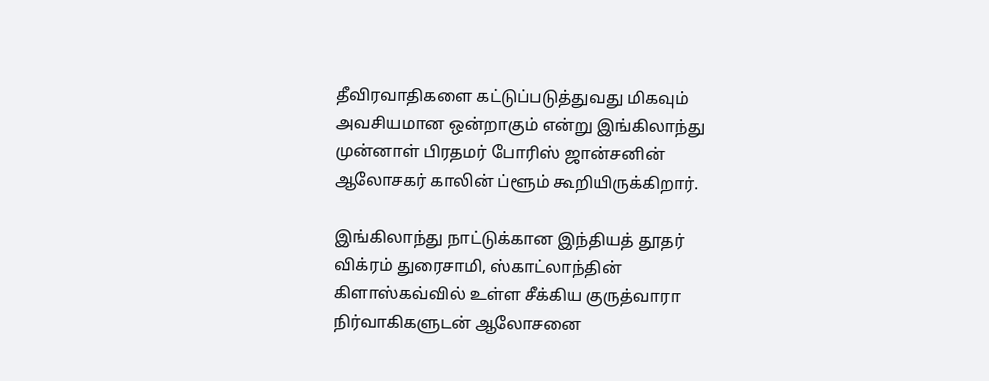தீவிரவாதிகளை கட்டுப்படுத்துவது மிகவும் அவசியமான ஒன்றாகும் என்று இங்கிலாந்து முன்னாள் பிரதமர் போரிஸ் ஜான்சனின் ஆலோசகர் காலின் ப்ளூம் கூறியிருக்கிறார்.

இங்கிலாந்து நாட்டுக்கான இந்தியத் தூதர் விக்ரம் துரைசாமி, ஸ்காட்லாந்தின் கிளாஸ்கவ்வில் உள்ள சீக்கிய குருத்வாரா நிர்வாகிகளுடன் ஆலோசனை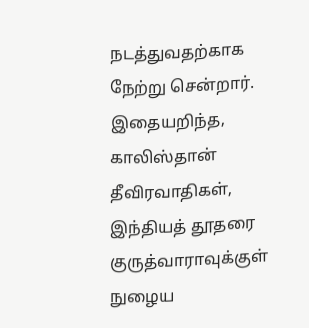நடத்துவதற்காக நேற்று சென்றார். இதையறிந்த, காலிஸ்தான் தீவிரவாதிகள், இந்தியத் தூதரை குருத்வாராவுக்குள் நுழைய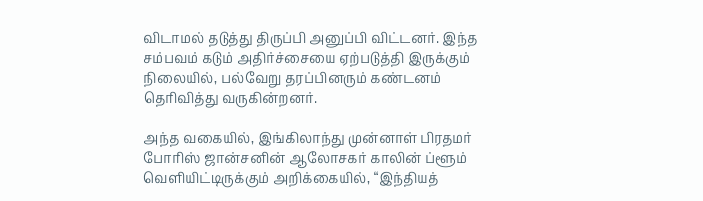விடாமல் தடுத்து திருப்பி அனுப்பி விட்டனர். இந்த சம்பவம் கடும் அதிர்ச்சையை ஏற்படுத்தி இருக்கும் நிலையில், பல்வேறு தரப்பினரும் கண்டனம் தெரிவித்து வருகின்றனர்.

அந்த வகையில், இங்கிலாந்து முன்னாள் பிரதமர் போரிஸ் ஜான்சனின் ஆலோசகர் காலின் ப்ளூம் வெளியிட்டிருக்கும் அறிக்கையில், “இந்தியத்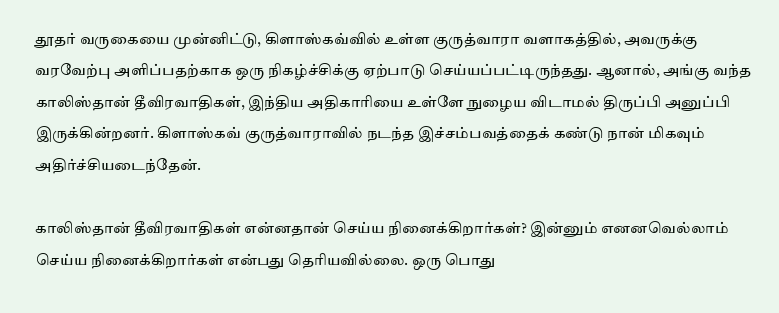தூதர் வருகையை முன்னிட்டு, கிளாஸ்கவ்வில் உள்ள குருத்வாரா வளாகத்தில், அவருக்கு வரவேற்பு அளிப்பதற்காக ஒரு நிகழ்ச்சிக்கு ஏற்பாடு செய்யப்பட்டிருந்தது. ஆனால், அங்கு வந்த காலிஸ்தான் தீவிரவாதிகள், இந்திய அதிகாரியை உள்ளே நுழைய விடாமல் திருப்பி அனுப்பி இருக்கின்றனர். கிளாஸ்கவ் குருத்வாராவில் நடந்த இச்சம்பவத்தைக் கண்டு நான் மிகவும் அதிர்ச்சியடைந்தேன்.

காலிஸ்தான் தீவிரவாதிகள் என்னதான் செய்ய நினைக்கிறார்கள்? இன்னும் எனனவெல்லாம் செய்ய நினைக்கிறார்கள் என்பது தெரியவில்லை. ஒரு பொது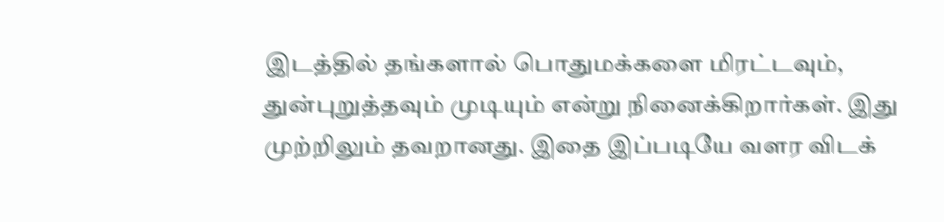இடத்தில் தங்களால் பொதுமக்களை மிரட்டவும், துன்புறுத்தவும் முடியும் என்று நினைக்கிறார்கள். இது முற்றிலும் தவறானது. இதை இப்படியே வளர விடக்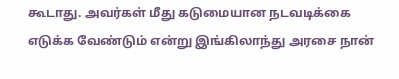கூடாது. அவர்கள் மீது கடுமையான நடவடிக்கை எடுக்க வேண்டும் என்று இங்கிலாந்து அரசை நான்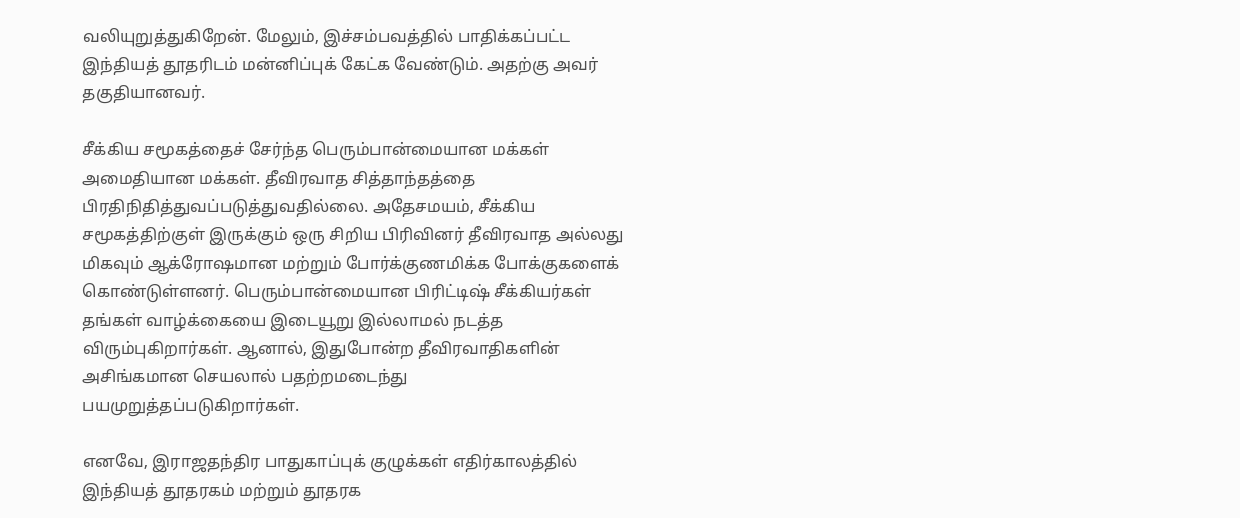வலியுறுத்துகிறேன். மேலும், இச்சம்பவத்தில் பாதிக்கப்பட்ட இந்தியத் தூதரிடம் மன்னிப்புக் கேட்க வேண்டும். அதற்கு அவர் தகுதியானவர்.

சீக்கிய சமூகத்தைச் சேர்ந்த பெரும்பான்மையான மக்கள் அமைதியான மக்கள். தீவிரவாத சித்தாந்தத்தை பிரதிநிதித்துவப்படுத்துவதில்லை. அதேசமயம், சீக்கிய சமூகத்திற்குள் இருக்கும் ஒரு சிறிய பிரிவினர் தீவிரவாத அல்லது மிகவும் ஆக்ரோஷமான மற்றும் போர்க்குணமிக்க போக்குகளைக் கொண்டுள்ளனர். பெரும்பான்மையான பிரிட்டிஷ் சீக்கியர்கள் தங்கள் வாழ்க்கையை இடையூறு இல்லாமல் நடத்த விரும்புகிறார்கள். ஆனால், இதுபோன்ற தீவிரவாதிகளின் அசிங்கமான செயலால் பதற்றமடைந்து பயமுறுத்தப்படுகிறார்கள்.

எனவே, இராஜதந்திர பாதுகாப்புக் குழுக்கள் எதிர்காலத்தில் இந்தியத் தூதரகம் மற்றும் தூதரக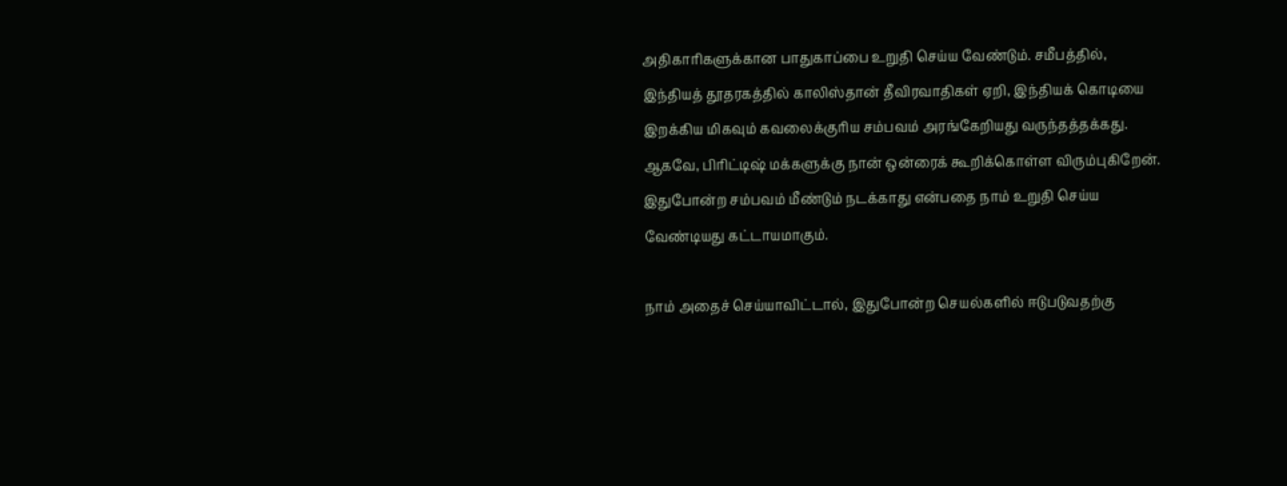அதிகாரிகளுக்கான பாதுகாப்பை உறுதி செய்ய வேண்டும். சமீபத்தில், இந்தியத் தூதரகத்தில் காலிஸ்தான் தீவிரவாதிகள் ஏறி, இந்தியக் கொடியை இறக்கிய மிகவும் கவலைக்குரிய சம்பவம் அரங்கேறியது வருந்தத்தக்கது. ஆகவே, பிரிட்டிஷ் மக்களுக்கு நான் ஒன்ரைக் கூறிக்கொள்ள விரும்புகிறேன். இதுபோன்ற சம்பவம் மீண்டும் நடக்காது என்பதை நாம் உறுதி செய்ய வேண்டியது கட்டாயமாகும்.

நாம் அதைச் செய்யாவிட்டால், இதுபோன்ற செயல்களில் ஈடுபடுவதற்கு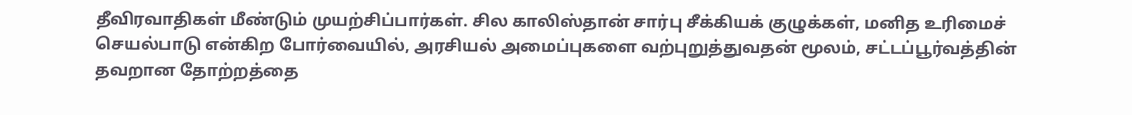தீவிரவாதிகள் மீண்டும் முயற்சிப்பார்கள். சில காலிஸ்தான் சார்பு சீக்கியக் குழுக்கள், மனித உரிமைச் செயல்பாடு என்கிற போர்வையில், அரசியல் அமைப்புகளை வற்புறுத்துவதன் மூலம், சட்டப்பூர்வத்தின் தவறான தோற்றத்தை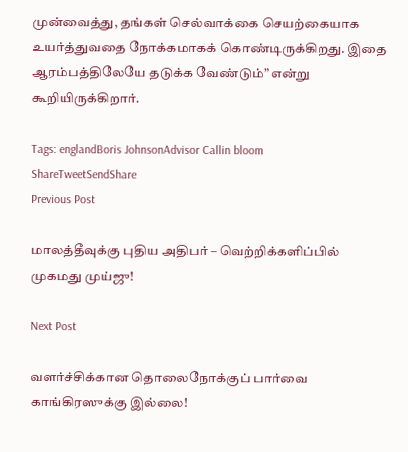முன்வைத்து, தங்கள் செல்வாக்கை செயற்கையாக உயர்த்துவதை நோக்கமாகக் கொண்டிருக்கிறது. இதை ஆரம்பத்திலேயே தடுக்க வேண்டும்” என்று கூறியிருக்கிறார்.

Tags: englandBoris JohnsonAdvisor Callin bloom
ShareTweetSendShare
Previous Post

மாலத்தீவுக்கு புதிய அதிபர் – வெற்றிக்களிப்பில் முகமது முய்ஜு!

Next Post

வளர்ச்சிக்கான தொலைநோக்குப் பார்வை காங்கிரஸுக்கு இல்லை!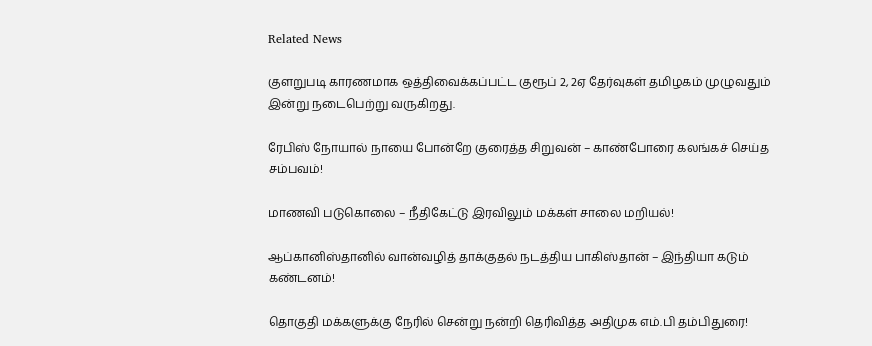Related News

குளறுபடி காரணமாக ஒத்திவைக்கப்பட்ட குரூப் 2, 2ஏ தேர்வுகள் தமிழகம் முழுவதும் இன்று நடைபெற்று வருகிறது.

ரேபிஸ் நோயால் நாயை போன்றே குரைத்த சிறுவன் – காண்போரை கலங்கச் செய்த சம்பவம்!

மாணவி படுகொலை – நீதிகேட்டு இரவிலும் மக்கள் சாலை மறியல்!

ஆப்கானிஸ்தானில் வான்வழித் தாக்குதல் நடத்திய பாகிஸ்தான் – இந்தியா கடும் கண்டனம்!

தொகுதி மக்களுக்கு நேரில் சென்று நன்றி தெரிவித்த அதிமுக எம்.பி தம்பிதுரை!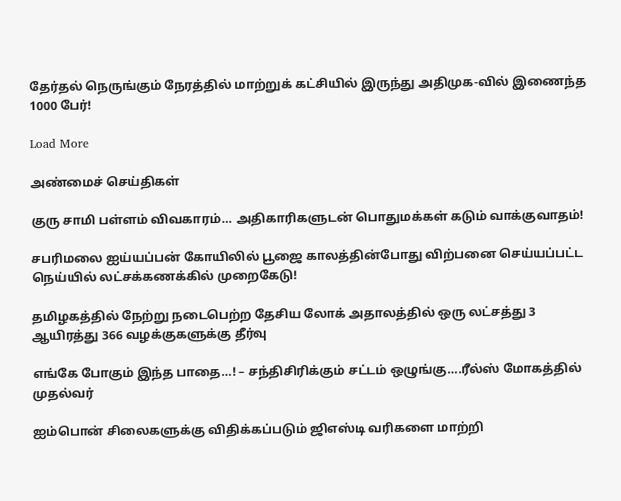தேர்தல் நெருங்கும் நேரத்தில் மாற்றுக் கட்சியில் இருந்து அதிமுக-வில் இணைந்த 1000 பேர்!

Load More

அண்மைச் செய்திகள்

குரு சாமி பள்ளம் விவகாரம்… அதிகாரிகளுடன் பொதுமக்கள் கடும் வாக்குவாதம்!

சபரிமலை ஐய்யப்பன் கோயிலில் பூஜை காலத்தின்போது விற்பனை செய்யப்பட்ட நெய்யில் லட்சக்கணக்கில் முறைகேடு!

தமிழகத்தில் நேற்று நடைபெற்ற தேசிய லோக் அதாலத்தில் ஒரு லட்சத்து 3 ஆயிரத்து 366 வழக்குகளுக்கு தீர்வு

எங்கே போகும் இந்த பாதை…! – சந்திசிரிக்கும் சட்டம் ஒழுங்கு….ரீல்ஸ் மோகத்தில் முதல்வர்

ஐம்பொன் சிலைகளுக்கு விதிக்கப்படும் ஜிஎஸ்டி வரிகளை மாற்றி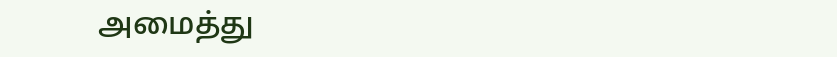அமைத்து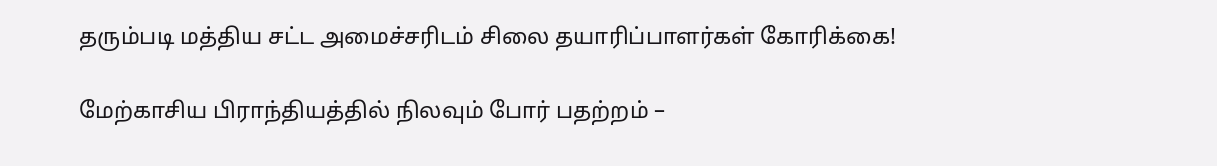தரும்படி மத்திய சட்ட அமைச்சரிடம் சிலை தயாரிப்பாளர்கள் கோரிக்கை!

மேற்காசிய பிராந்தியத்தில் நிலவும் போர் பதற்றம் –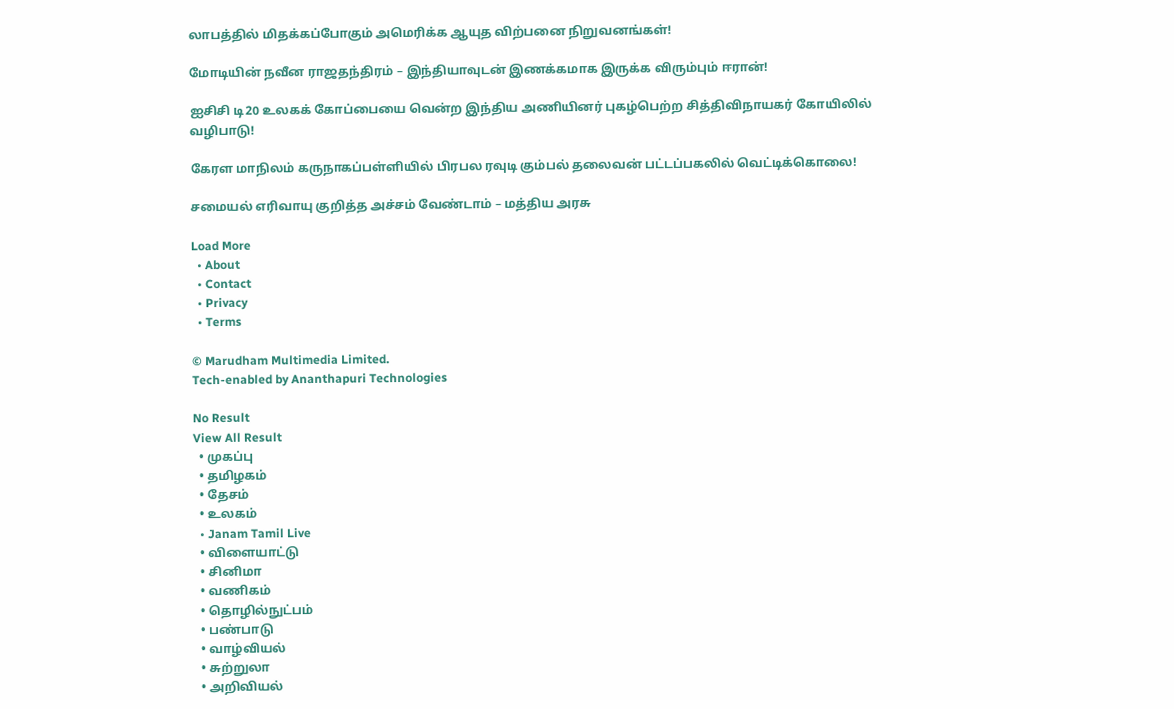லாபத்தில் மிதக்கப்போகும் அமெரிக்க ஆயுத விற்பனை நிறுவனங்கள்!

மோடியின் நவீன ராஜதந்திரம் – இந்தியாவுடன் இணக்கமாக இருக்க விரும்பும் ஈரான்!

ஐசிசி டி20 உலகக் கோப்பையை வென்ற இந்திய அணியினர் புகழ்பெற்ற சித்திவிநாயகர் கோயிலில் வழிபாடு!

கேரள மாநிலம் கருநாகப்பள்ளியில் பிரபல ரவுடி கும்பல் தலைவன் பட்டப்பகலில் வெட்டிக்கொலை!

சமையல் எரிவாயு குறித்த அச்சம் வேண்டாம் – மத்திய அரசு

Load More
  • About
  • Contact
  • Privacy
  • Terms

© Marudham Multimedia Limited.
Tech-enabled by Ananthapuri Technologies

No Result
View All Result
  • முகப்பு
  • தமிழகம்
  • தேசம்
  • உலகம்
  • Janam Tamil Live
  • விளையாட்டு
  • சினிமா
  • வணிகம்
  • தொழில்நுட்பம்
  • பண்பாடு
  • வாழ்வியல்
  • சுற்றுலா
  • அறிவியல்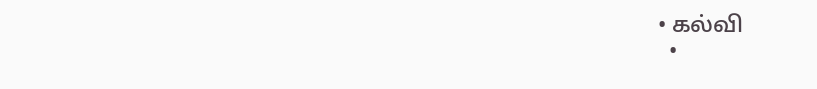• கல்வி
  •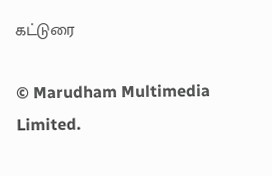கட்டுரை

© Marudham Multimedia Limited.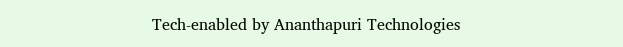Tech-enabled by Ananthapuri Technologies